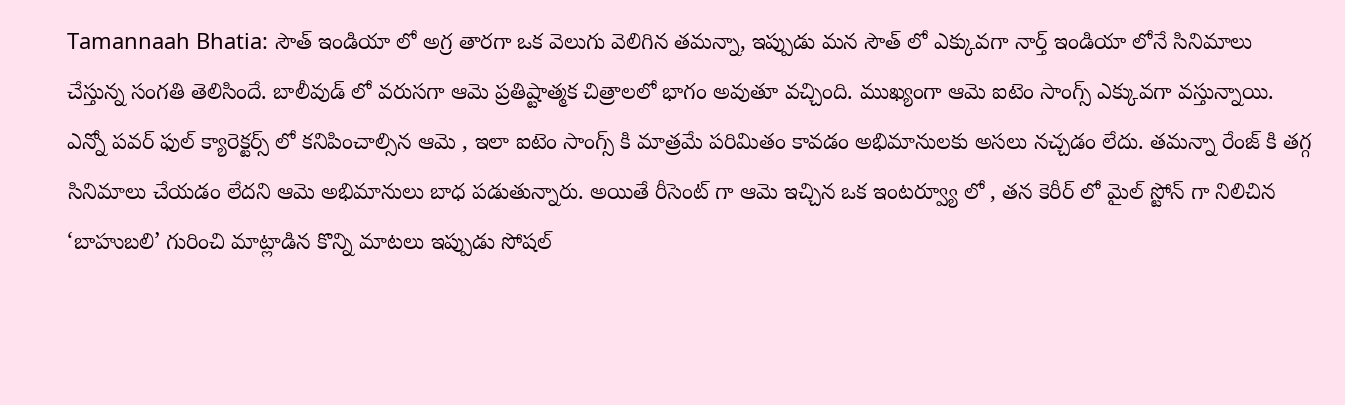Tamannaah Bhatia: సౌత్ ఇండియా లో అగ్ర తారగా ఒక వెలుగు వెలిగిన తమన్నా, ఇప్పుడు మన సౌత్ లో ఎక్కువగా నార్త్ ఇండియా లోనే సినిమాలు చేస్తున్న సంగతి తెలిసిందే. బాలీవుడ్ లో వరుసగా ఆమె ప్రతిష్టాత్మక చిత్రాలలో భాగం అవుతూ వచ్చింది. ముఖ్యంగా ఆమె ఐటెం సాంగ్స్ ఎక్కువగా వస్తున్నాయి. ఎన్నో పవర్ ఫుల్ క్యారెక్టర్స్ లో కనిపించాల్సిన ఆమె , ఇలా ఐటెం సాంగ్స్ కి మాత్రమే పరిమితం కావడం అభిమానులకు అసలు నచ్చడం లేదు. తమన్నా రేంజ్ కి తగ్గ సినిమాలు చేయడం లేదని ఆమె అభిమానులు బాధ పడుతున్నారు. అయితే రీసెంట్ గా ఆమె ఇచ్చిన ఒక ఇంటర్వ్యూ లో , తన కెరీర్ లో మైల్ స్టోన్ గా నిలిచిన ‘బాహుబలి’ గురించి మాట్లాడిన కొన్ని మాటలు ఇప్పుడు సోషల్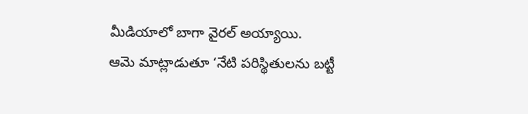మీడియాలో బాగా వైరల్ అయ్యాయి.
ఆమె మాట్లాడుతూ ‘నేటి పరిస్థితులను బట్టీ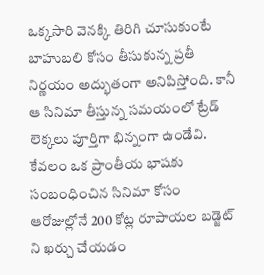ఒక్కసారి వెనక్కి తిరిగి చూసుకుంటే బాహుబలి కోసం తీసుకున్న ప్రతీ నిర్ణయం అద్భుతంగా అనిపిస్తోంది. కానీ ఆ సినిమా తీస్తున్న సమయంలో ట్రేడ్ లెక్కలు పూర్తిగా భిన్నంగా ఉండేవి. కేవలం ఒక ప్రాంతీయ భాషకు సంబంధించిన సినిమా కోసం ఆరోజుల్లోనే 200 కోట్ల రూపాయల బడ్జెట్ ని ఖర్చు చేయడం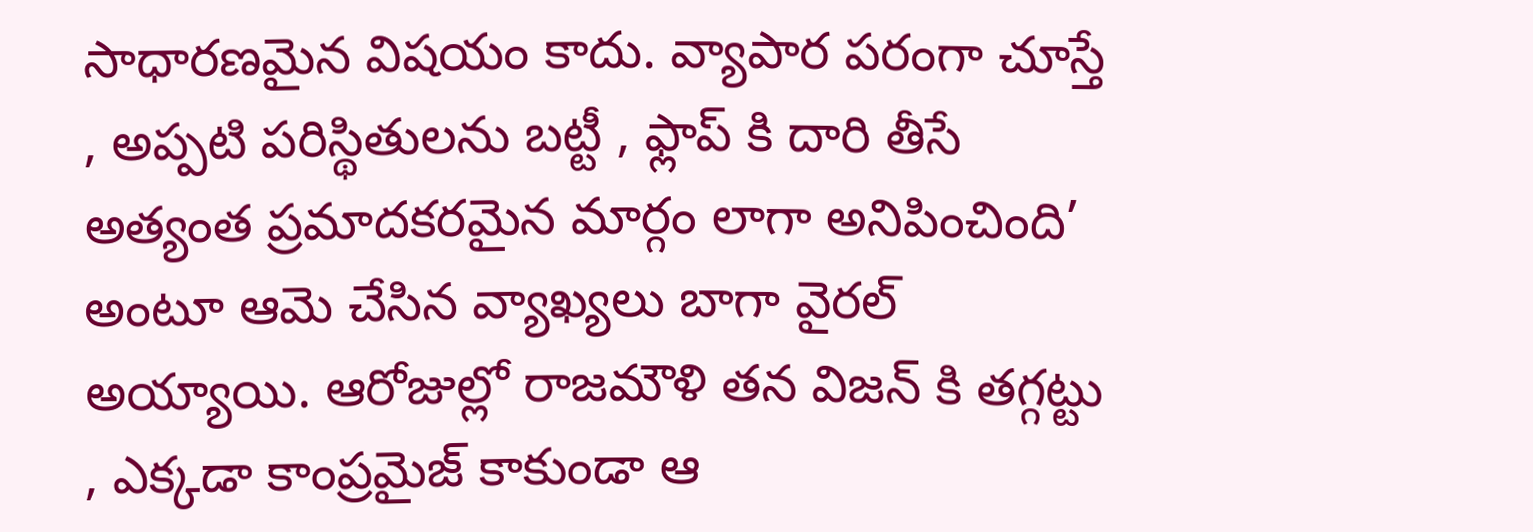సాధారణమైన విషయం కాదు. వ్యాపార పరంగా చూస్తే , అప్పటి పరిస్థితులను బట్టీ , ఫ్లాప్ కి దారి తీసే అత్యంత ప్రమాదకరమైన మార్గం లాగా అనిపించింది’ అంటూ ఆమె చేసిన వ్యాఖ్యలు బాగా వైరల్ అయ్యాయి. ఆరోజుల్లో రాజమౌళి తన విజన్ కి తగ్గట్టు , ఎక్కడా కాంప్రమైజ్ కాకుండా ఆ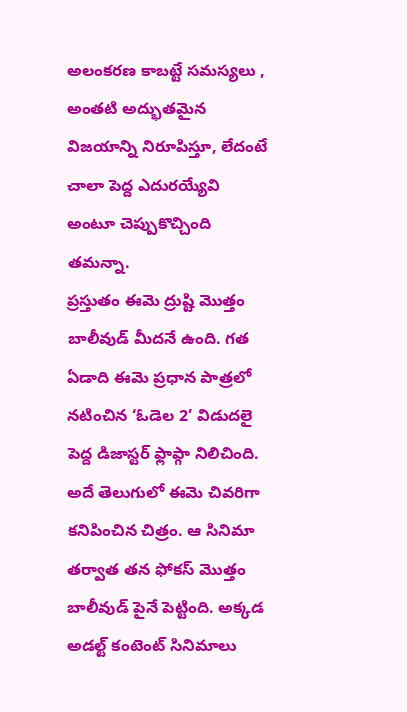అలంకరణ కాబట్టే సమస్యలు , అంతటి అద్భుతమైన విజయాన్ని నిరూపిస్తూ, లేదంటే చాలా పెద్ద ఎదురయ్యేవి అంటూ చెప్పుకొచ్చింది తమన్నా.
ప్రస్తుతం ఈమె ద్రుష్టి మొత్తం బాలీవుడ్ మీదనే ఉంది. గత ఏడాది ఈమె ప్రధాన పాత్రలో నటించిన ‘ఓడెల 2’ విడుదలై పెద్ద డిజాస్టర్ ఫ్లాప్గా నిలిచింది. అదే తెలుగులో ఈమె చివరిగా కనిపించిన చిత్రం. ఆ సినిమా తర్వాత తన ఫోకస్ మొత్తం బాలీవుడ్ పైనే పెట్టింది. అక్కడ అడల్ట్ కంటెంట్ సినిమాలు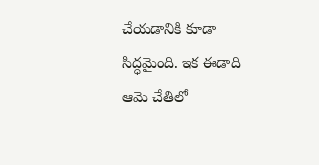చేయడానికి కూడా సిద్ధమైంది. ఇక ఈడాది ఆమె చేతిలో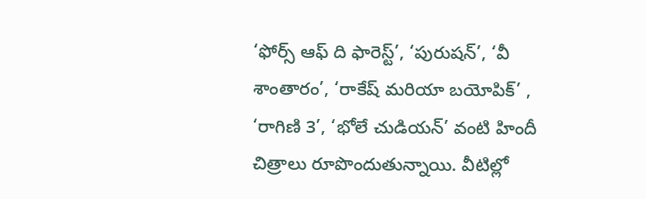‘ఫోర్స్ ఆఫ్ ది ఫారెస్ట్’, ‘పురుషన్’, ‘వీ శాంతారం’, ‘రాకేష్ మరియా బయోపిక్’ , ‘రాగిణి 3’, ‘భోలే చుడియన్’ వంటి హిందీ చిత్రాలు రూపొందుతున్నాయి. వీటిల్లో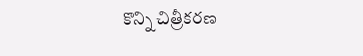కొన్ని చిత్రీకరణ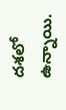దశలో ఉన్నాయి.